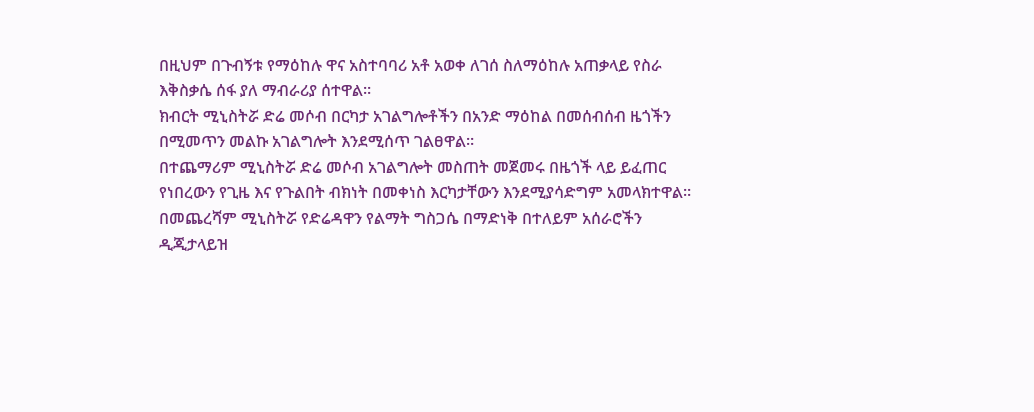በዚህም በጉብኝቱ የማዕከሉ ዋና አስተባባሪ አቶ አወቀ ለገሰ ስለማዕከሉ አጠቃላይ የስራ እቅስቃሴ ሰፋ ያለ ማብራሪያ ሰተዋል።
ክብርት ሚኒስትሯ ድሬ መሶብ በርካታ አገልግሎቶችን በአንድ ማዕከል በመሰብሰብ ዜጎችን በሚመጥን መልኩ አገልግሎት እንደሚሰጥ ገልፀዋል።
በተጨማሪም ሚኒስትሯ ድሬ መሶብ አገልግሎት መስጠት መጀመሩ በዜጎች ላይ ይፈጠር የነበረውን የጊዜ እና የጉልበት ብክነት በመቀነስ እርካታቸውን እንደሚያሳድግም አመላክተዋል።
በመጨረሻም ሚኒስትሯ የድሬዳዋን የልማት ግስጋሴ በማድነቅ በተለይም አሰራሮችን ዲጂታላይዝ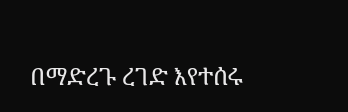በማድረጉ ረገድ እየተሰሩ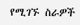የሚገኙ ስራዎች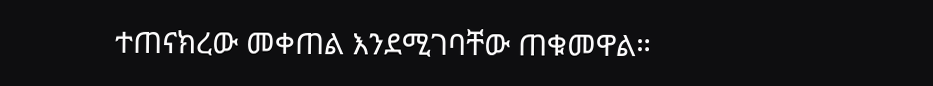ተጠናክረው መቀጠል እንደሚገባቸው ጠቁመዋል።